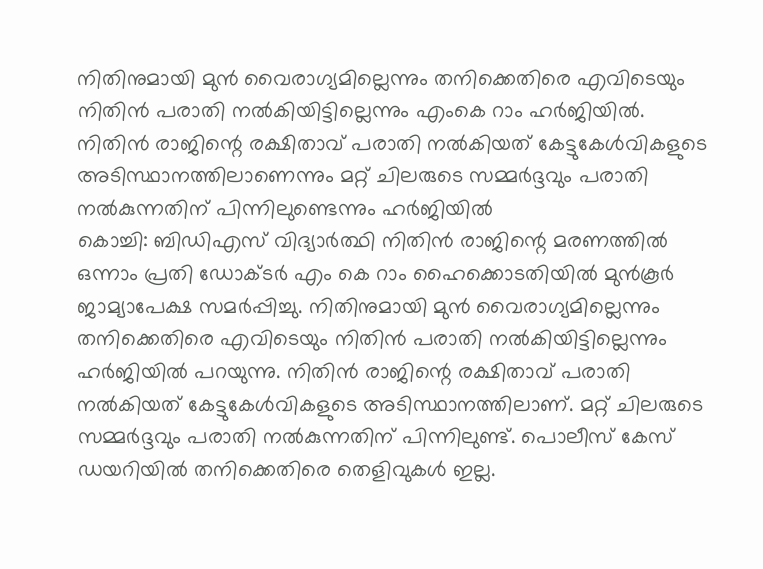നിതിനുമായി മുൻ വൈരാഗ്യമില്ലെന്നും തനിക്കെതിരെ എവിടെയും നിതിൻ പരാതി നൽകിയിട്ടില്ലെന്നും എംകെ റാം ഹർജിയിൽ. നിതിൻ രാജിന്റെ രക്ഷിതാവ് പരാതി നൽകിയത് കേട്ടുകേൾവികളുടെ അടിസ്ഥാനത്തിലാണെന്നും മറ്റ് ചിലരുടെ സമ്മർദ്ദവും പരാതി നൽകുന്നതിന് പിന്നിലുണ്ടെന്നും ഹർജിയിൽ
കൊച്ചി: ബിഡിഎസ് വിദ്യാർത്ഥി നിതിൻ രാജിന്റെ മരണത്തിൽ ഒന്നാം പ്രതി ഡോക്ടർ എം കെ റാം ഹൈക്കൊടതിയിൽ മുൻകൂർ ജാമ്യാപേക്ഷ സമർപ്പിച്ചു. നിതിനുമായി മുൻ വൈരാഗ്യമില്ലെന്നും തനിക്കെതിരെ എവിടെയും നിതിൻ പരാതി നൽകിയിട്ടില്ലെന്നും ഹർജിയിൽ പറയുന്നു. നിതിൻ രാജിന്റെ രക്ഷിതാവ് പരാതി നൽകിയത് കേട്ടുകേൾവികളുടെ അടിസ്ഥാനത്തിലാണ്. മറ്റ് ചിലരുടെ സമ്മർദ്ദവും പരാതി നൽകുന്നതിന് പിന്നിലുണ്ട്. പൊലീസ് കേസ് ഡയറിയിൽ തനിക്കെതിരെ തെളിവുകൾ ഇല്ല.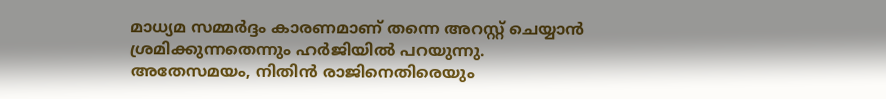മാധ്യമ സമ്മർദ്ദം കാരണമാണ് തന്നെ അറസ്റ്റ് ചെയ്യാൻ ശ്രമിക്കുന്നതെന്നും ഹർജിയിൽ പറയുന്നു.
അതേസമയം, നിതിൻ രാജിനെതിരെയും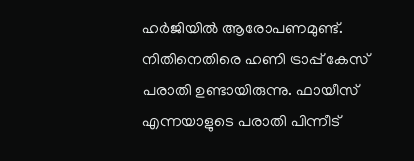ഹർജിയിൽ ആരോപണമുണ്ട്. നിതിനെതിരെ ഹണി ട്രാപ്പ് കേസ് പരാതി ഉണ്ടായിരുന്നു. ഫായീസ് എന്നയാളുടെ പരാതി പിന്നീട്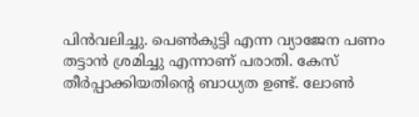പിൻവലിച്ചു. പെൺകുട്ടി എന്ന വ്യാജേന പണം തട്ടാൻ ശ്രമിച്ചു എന്നാണ് പരാതി. കേസ് തീർപ്പാക്കിയതിന്റെ ബാധ്യത ഉണ്ട്. ലോൺ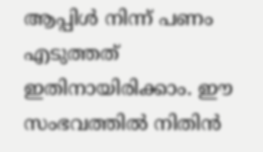ആപ്പിൾ നിന്ന് പണം എടുത്തത് ഇതിനായിരിക്കാം. ഈ സംഭവത്തിൽ നിതിൻ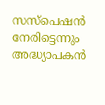സസ്പെഷൻ നേരിട്ടെന്നും അദ്ധ്യാപകൻ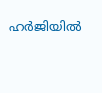ഹർജിയിൽ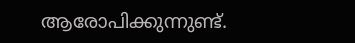ആരോപിക്കുന്നുണ്ട്.